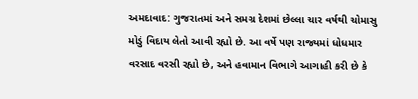અમદાવાદ: ગુજરાતમાં અને સમગ્ર દેશમાં છેલ્લા ચાર વર્ષથી ચોમાસુ મોડું વિદાય લેતો આવી રહ્યો છે. આ વર્ષે પણ રાજ્યમાં ધોધમાર વરસાદ વરસી રહ્યો છે, અને હવામાન વિભાગે આગાહી કરી છે કે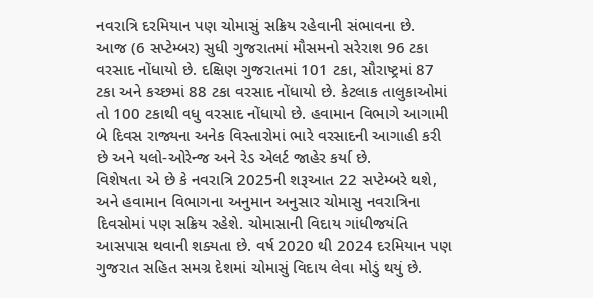નવરાત્રિ દરમિયાન પણ ચોમાસું સક્રિય રહેવાની સંભાવના છે.
આજ (6 સપ્ટેમ્બર) સુધી ગુજરાતમાં મૌસમનો સરેરાશ 96 ટકા વરસાદ નોંધાયો છે. દક્ષિણ ગુજરાતમાં 101 ટકા, સૌરાષ્ટ્રમાં 87 ટકા અને કચ્છમાં 88 ટકા વરસાદ નોંધાયો છે. કેટલાક તાલુકાઓમાં તો 100 ટકાથી વધુ વરસાદ નોંધાયો છે. હવામાન વિભાગે આગામી બે દિવસ રાજ્યના અનેક વિસ્તારોમાં ભારે વરસાદની આગાહી કરી છે અને યલો-ઓરેન્જ અને રેડ એલર્ટ જાહેર કર્યા છે.
વિશેષતા એ છે કે નવરાત્રિ 2025ની શરૂઆત 22 સપ્ટેમ્બરે થશે, અને હવામાન વિભાગના અનુમાન અનુસાર ચોમાસુ નવરાત્રિના દિવસોમાં પણ સક્રિય રહેશે. ચોમાસાની વિદાય ગાંધીજયંતિ આસપાસ થવાની શક્યતા છે. વર્ષ 2020 થી 2024 દરમિયાન પણ ગુજરાત સહિત સમગ્ર દેશમાં ચોમાસું વિદાય લેવા મોડું થયું છે.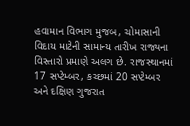હવામાન વિભાગ મુજબ, ચોમાસાની વિદાય માટેની સામાન્ય તારીખ રાજ્યના વિસ્તારો પ્રમાણે અલગ છે. રાજસ્થાનમાં 17 સપ્ટેમ્બર, કચ્છમાં 20 સપ્ટેમ્બર અને દક્ષિણ ગુજરાત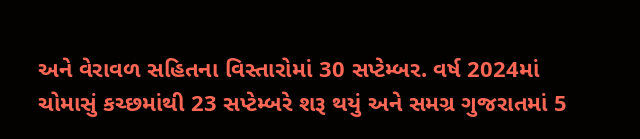અને વેરાવળ સહિતના વિસ્તારોમાં 30 સપ્ટેમ્બર. વર્ષ 2024માં ચોમાસું કચ્છમાંથી 23 સપ્ટેમ્બરે શરૂ થયું અને સમગ્ર ગુજરાતમાં 5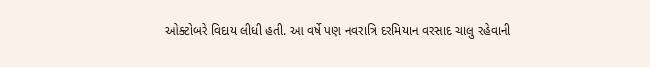ઓક્ટોબરે વિદાય લીધી હતી. આ વર્ષે પણ નવરાત્રિ દરમિયાન વરસાદ ચાલુ રહેવાની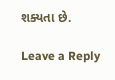શક્યતા છે.

Leave a Reply